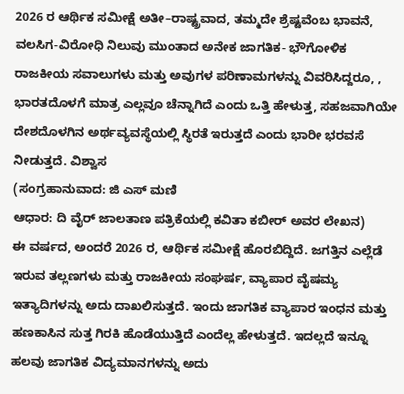2026 ರ ಆರ್ಥಿಕ ಸಮೀಕ್ಷೆ ಅತೀ–ರಾಷ್ಟ್ರವಾದ, ತಮ್ಮದೇ ಶ್ರೆಷ್ಟವೆಂಬ ಭಾವನೆ, ವಲಸಿಗ-ವಿರೋಧಿ ನಿಲುವು ಮುಂತಾದ ಅನೇಕ ಜಾಗತಿಕ- ಭೌಗೋಳಿಕ ರಾಜಕೀಯ ಸವಾಲುಗಳು ಮತ್ತು ಅವುಗಳ ಪರಿಣಾಮಗಳನ್ನು ವಿವರಿಸಿದ್ದರೂ, , ಭಾರತದೊಳಗೆ ಮಾತ್ರ ಎಲ್ಲವೂ ಚೆನ್ನಾಗಿದೆ ಎಂದು ಒತ್ತಿ ಹೇಳುತ್ತ, ಸಹಜವಾಗಿಯೇ ದೇಶದೊಳಗಿನ ಅರ್ಥವ್ಯವಸ್ಥೆಯಲ್ಲಿ ಸ್ಥಿರತೆ ಇರುತ್ತದೆ ಎಂದು ಭಾರೀ ಭರವಸೆ ನೀಡುತ್ತದೆ. ವಿಶ್ವಾಸ
(ಸಂಗ್ರಹಾನುವಾದ: ಜಿ ಎಸ್ ಮಣಿ
ಆಧಾರ: ದಿ ವೈರ್ ಜಾಲತಾಣ ಪತ್ರಿಕೆಯಲ್ಲಿ ಕವಿತಾ ಕಬೀರ್ ಅವರ ಲೇಖನ)
ಈ ವರ್ಷದ, ಅಂದರೆ 2026 ರ, ಆರ್ಥಿಕ ಸಮೀಕ್ಷೆ ಹೊರಬಿದ್ದಿದೆ. ಜಗತ್ತಿನ ಎಲ್ಲೆಡೆ ಇರುವ ತಲ್ಲಣಗಳು ಮತ್ತು ರಾಜಕೀಯ ಸಂಘರ್ಷ, ವ್ಯಾಪಾರ ವೈಷಮ್ಯ ಇತ್ಯಾದಿಗಳನ್ನು ಅದು ದಾಖಲಿಸುತ್ತದೆ. ಇಂದು ಜಾಗತಿಕ ವ್ಯಾಪಾರ ಇಂಧನ ಮತ್ತು ಹಣಕಾಸಿನ ಸುತ್ತ ಗಿರಕಿ ಹೊಡೆಯುತ್ತಿದೆ ಎಂದೆಲ್ಲ ಹೇಳುತ್ತದೆ. ಇದಲ್ಲದೆ ಇನ್ನೂ ಹಲವು ಜಾಗತಿಕ ವಿದ್ಯಮಾನಗಳನ್ನು ಅದು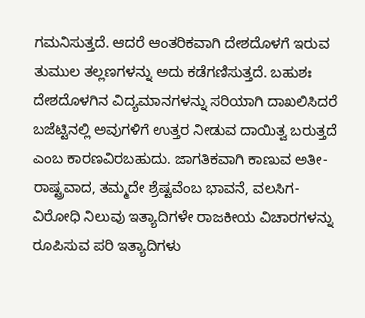ಗಮನಿಸುತ್ತದೆ. ಆದರೆ ಆಂತರಿಕವಾಗಿ ದೇಶದೊಳಗೆ ಇರುವ ತುಮುಲ ತಲ್ಲಣಗಳನ್ನು ಅದು ಕಡೆಗಣಿಸುತ್ತದೆ. ಬಹುಶಃ ದೇಶದೊಳಗಿನ ವಿದ್ಯಮಾನಗಳನ್ನು ಸರಿಯಾಗಿ ದಾಖಲಿಸಿದರೆ ಬಜೆಟ್ಟಿನಲ್ಲಿ ಅವುಗಳಿಗೆ ಉತ್ತರ ನೀಡುವ ದಾಯಿತ್ವ ಬರುತ್ತದೆ ಎಂಬ ಕಾರಣವಿರಬಹುದು. ಜಾಗತಿಕವಾಗಿ ಕಾಣುವ ಅತೀ-ರಾಷ್ಟ್ರವಾದ, ತಮ್ಮದೇ ಶ್ರೆಷ್ಟವೆಂಬ ಭಾವನೆ, ವಲಸಿಗ-ವಿರೋಧಿ ನಿಲುವು ಇತ್ಯಾದಿಗಳೇ ರಾಜಕೀಯ ವಿಚಾರಗಳನ್ನು ರೂಪಿಸುವ ಪರಿ ಇತ್ಯಾದಿಗಳು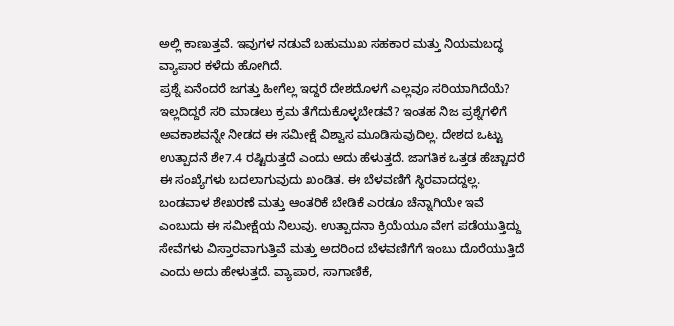ಅಲ್ಲಿ ಕಾಣುತ್ತವೆ. ಇವುಗಳ ನಡುವೆ ಬಹುಮುಖ ಸಹಕಾರ ಮತ್ತು ನಿಯಮಬದ್ಧ ವ್ಯಾಪಾರ ಕಳೆದು ಹೋಗಿದೆ.
ಪ್ರಶ್ನೆ ಏನೆಂದರೆ ಜಗತ್ತು ಹೀಗೆಲ್ಲ ಇದ್ದರೆ ದೇಶದೊಳಗೆ ಎಲ್ಲವೂ ಸರಿಯಾಗಿದೆಯೆ? ಇಲ್ಲದಿದ್ದರೆ ಸರಿ ಮಾಡಲು ಕ್ರಮ ತೆಗೆದುಕೊಳ್ಳಬೇಡವೆ? ಇಂತಹ ನಿಜ ಪ್ರಶ್ನೆಗಳಿಗೆ ಅವಕಾಶವನ್ನೇ ನೀಡದ ಈ ಸಮೀಕ್ಷೆ ವಿಶ್ವಾಸ ಮೂಡಿಸುವುದಿಲ್ಲ. ದೇಶದ ಒಟ್ಟು ಉತ್ಪಾದನೆ ಶೇ7.4 ರಷ್ಟಿರುತ್ತದೆ ಎಂದು ಅದು ಹೆಳುತ್ತದೆ. ಜಾಗತಿಕ ಒತ್ತಡ ಹೆಚ್ಚಾದರೆ ಈ ಸಂಖ್ಯೆಗಳು ಬದಲಾಗುವುದು ಖಂಡಿತ. ಈ ಬೆಳವಣಿಗೆ ಸ್ಥಿರವಾದದ್ದಲ್ಲ. ಬಂಡವಾಳ ಶೇಖರಣೆ ಮತ್ತು ಆಂತರಿಕೆ ಬೇಡಿಕೆ ಎರಡೂ ಚೆನ್ನಾಗಿಯೇ ಇವೆ ಎಂಬುದು ಈ ಸಮೀಕ್ಷೆಯ ನಿಲುವು. ಉತ್ಪಾದನಾ ಕ್ರಿಯೆಯೂ ವೇಗ ಪಡೆಯುತ್ತಿದ್ದು ಸೇವೆಗಳು ವಿಸ್ತಾರವಾಗುತ್ತಿವೆ ಮತ್ತು ಅದರಿಂದ ಬೆಳವಣಿಗೆಗೆ ಇಂಬು ದೊರೆಯುತ್ತಿದೆ ಎಂದು ಅದು ಹೇಳುತ್ತದೆ. ವ್ಯಾಪಾರ, ಸಾಗಾಣಿಕೆ,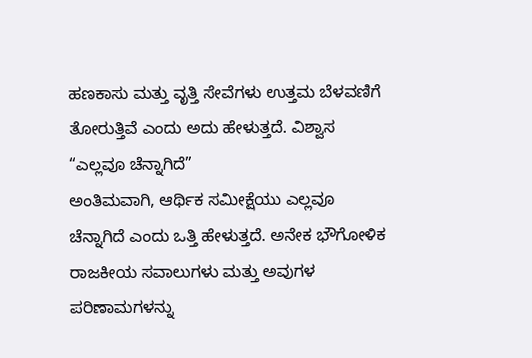ಹಣಕಾಸು ಮತ್ತು ವೃತ್ತಿ ಸೇವೆಗಳು ಉತ್ತಮ ಬೆಳವಣಿಗೆ ತೋರುತ್ತಿವೆ ಎಂದು ಅದು ಹೇಳುತ್ತದೆ. ವಿಶ್ವಾಸ
“ಎಲ್ಲವೂ ಚೆನ್ನಾಗಿದೆ”
ಅಂತಿಮವಾಗಿ, ಆರ್ಥಿಕ ಸಮೀಕ್ಷೆಯು ಎಲ್ಲವೂ ಚೆನ್ನಾಗಿದೆ ಎಂದು ಒತ್ತಿ ಹೇಳುತ್ತದೆ. ಅನೇಕ ಭೌಗೋಳಿಕ ರಾಜಕೀಯ ಸವಾಲುಗಳು ಮತ್ತು ಅವುಗಳ ಪರಿಣಾಮಗಳನ್ನು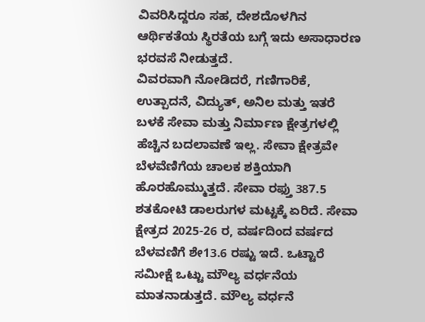ವಿವರಿಸಿದ್ದರೂ ಸಹ, ದೇಶದೊಳಗಿನ ಆರ್ಥಿಕತೆಯ ಸ್ಥಿರತೆಯ ಬಗ್ಗೆ ಇದು ಅಸಾಧಾರಣ ಭರವಸೆ ನೀಡುತ್ತದೆ.
ವಿವರವಾಗಿ ನೋಡಿದರೆ, ಗಣಿಗಾರಿಕೆ, ಉತ್ಪಾದನೆ, ವಿದ್ಯುತ್, ಅನಿಲ ಮತ್ತು ಇತರೆ ಬಳಕೆ ಸೇವಾ ಮತ್ತು ನಿರ್ಮಾಣ ಕ್ಷೇತ್ರಗಳಲ್ಲಿ ಹೆಚ್ಚಿನ ಬದಲಾವಣೆ ಇಲ್ಲ. ಸೇವಾ ಕ್ಷೇತ್ರವೇ ಬೆಳವೆಣಿಗೆಯ ಚಾಲಕ ಶಕ್ತಿಯಾಗಿ ಹೊರಹೊಮ್ಮುತ್ತದೆ. ಸೇವಾ ರಫ್ತು 387.5 ಶತಕೋಟಿ ಡಾಲರುಗಳ ಮಟ್ಟಕ್ಕೆ ಏರಿದೆ. ಸೇವಾ ಕ್ಷೇತ್ರದ 2025-26 ರ, ವರ್ಷದಿಂದ ವರ್ಷದ ಬೆಳವಣಿಗೆ ಶೇ13.6 ರಷ್ಟು ಇದೆ. ಒಟ್ಟಾರೆ ಸಮೀಕ್ಷೆ ಒಟ್ಟು ಮೌಲ್ಯ ವರ್ಧನೆಯ ಮಾತನಾಡುತ್ತದೆ. ಮೌಲ್ಯ ವರ್ಧನೆ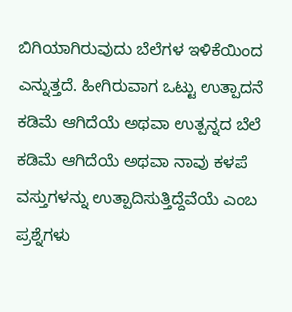ಬಿಗಿಯಾಗಿರುವುದು ಬೆಲೆಗಳ ಇಳಿಕೆಯಿಂದ ಎನ್ನುತ್ತದೆ. ಹೀಗಿರುವಾಗ ಒಟ್ಟು ಉತ್ಪಾದನೆ ಕಡಿಮೆ ಆಗಿದೆಯೆ ಅಥವಾ ಉತ್ಪನ್ನದ ಬೆಲೆ ಕಡಿಮೆ ಆಗಿದೆಯೆ ಅಥವಾ ನಾವು ಕಳಪೆ ವಸ್ತುಗಳನ್ನು ಉತ್ಪಾದಿಸುತ್ತಿದ್ದೆವೆಯೆ ಎಂಬ ಪ್ರಶ್ನೆಗಳು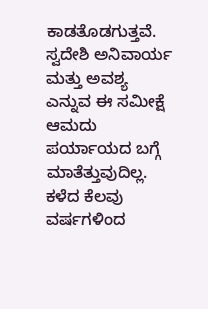ಕಾಡತೊಡಗುತ್ತವೆ.
ಸ್ವದೇಶಿ ಅನಿವಾರ್ಯ ಮತ್ತು ಅವಶ್ಯ ಎನ್ನುವ ಈ ಸಮೀಕ್ಷೆ ಆಮದು ಪರ್ಯಾಯದ ಬಗ್ಗೆ ಮಾತೆತ್ತುವುದಿಲ್ಲ.
ಕಳೆದ ಕೆಲವು ವರ್ಷಗಳಿಂದ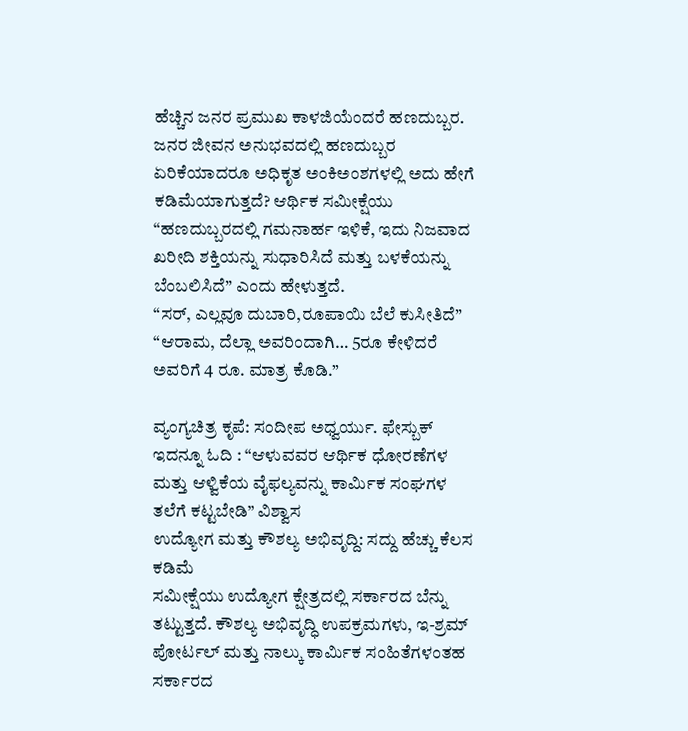ಹೆಚ್ಚಿನ ಜನರ ಪ್ರಮುಖ ಕಾಳಜಿಯೆಂದರೆ ಹಣದುಬ್ಬರ. ಜನರ ಜೀವನ ಅನುಭವದಲ್ಲಿ ಹಣದುಬ್ಬರ ಏರಿಕೆಯಾದರೂ ಅಧಿಕೃತ ಅಂಕಿಅಂಶಗಳಲ್ಲಿ ಅದು ಹೇಗೆ ಕಡಿಮೆಯಾಗುತ್ತದೆ? ಆರ್ಥಿಕ ಸಮೀಕ್ಷೆಯು “ಹಣದುಬ್ಬರದಲ್ಲಿ ಗಮನಾರ್ಹ ಇಳಿಕೆ, ಇದು ನಿಜವಾದ ಖರೀದಿ ಶಕ್ತಿಯನ್ನು ಸುಧಾರಿಸಿದೆ ಮತ್ತು ಬಳಕೆಯನ್ನು ಬೆಂಬಲಿಸಿದೆ” ಎಂದು ಹೇಳುತ್ತದೆ.
“ಸರ್, ಎಲ್ಲವೂ ದುಬಾರಿ,ರೂಪಾಯಿ ಬೆಲೆ ಕುಸೀತಿದೆ”
“ಆರಾಮ, ದೆಲ್ಲಾ ಅವರಿಂದಾಗಿ… 5ರೂ ಕೇಳಿದರೆ ಅವರಿಗೆ 4 ರೂ. ಮಾತ್ರ ಕೊಡಿ.”

ವ್ಯಂಗ್ಯಚಿತ್ರ ಕೃಪೆ: ಸಂದೀಪ ಅಧ್ವರ್ಯು. ಫೇಸ್ಬುಕ್
ಇದನ್ನೂ ಓದಿ : “ಆಳುವವರ ಆರ್ಥಿಕ ಧೋರಣೆಗಳ ಮತ್ತು ಆಳ್ವಿಕೆಯ ವೈಫಲ್ಯವನ್ನು ಕಾರ್ಮಿಕ ಸಂಘಗಳ ತಲೆಗೆ ಕಟ್ಟಬೇಡಿ” ವಿಶ್ವಾಸ
ಉದ್ಯೋಗ ಮತ್ತು ಕೌಶಲ್ಯ ಅಭಿವೃದ್ದಿ: ಸದ್ದು ಹೆಚ್ಚು ಕೆಲಸ ಕಡಿಮೆ
ಸಮೀಕ್ಷೆಯು ಉದ್ಯೋಗ ಕ್ಷೇತ್ರದಲ್ಲಿ ಸರ್ಕಾರದ ಬೆನ್ನು ತಟ್ಟುತ್ತದೆ. ಕೌಶಲ್ಯ ಅಭಿವೃದ್ಧಿ ಉಪಕ್ರಮಗಳು, ಇ-ಶ್ರಮ್ ಪೋರ್ಟಲ್ ಮತ್ತು ನಾಲ್ಕು ಕಾರ್ಮಿಕ ಸಂಹಿತೆಗಳಂತಹ ಸರ್ಕಾರದ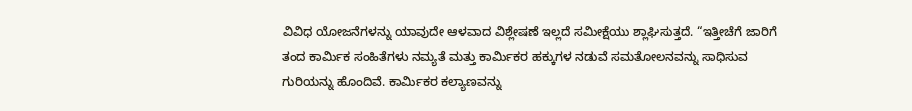ವಿವಿಧ ಯೋಜನೆಗಳನ್ನು ಯಾವುದೇ ಆಳವಾದ ವಿಶ್ಲೇಷಣೆ ಇಲ್ಲದೆ ಸಮೀಕ್ಷೆಯು ಶ್ಲಾಘಿಸುತ್ತದೆ. “ಇತ್ತೀಚೆಗೆ ಜಾರಿಗೆ ತಂದ ಕಾರ್ಮಿಕ ಸಂಹಿತೆಗಳು ನಮ್ಯತೆ ಮತ್ತು ಕಾರ್ಮಿಕರ ಹಕ್ಕುಗಳ ನಡುವೆ ಸಮತೋಲನವನ್ನು ಸಾಧಿಸುವ ಗುರಿಯನ್ನು ಹೊಂದಿವೆ. ಕಾರ್ಮಿಕರ ಕಲ್ಯಾಣವನ್ನು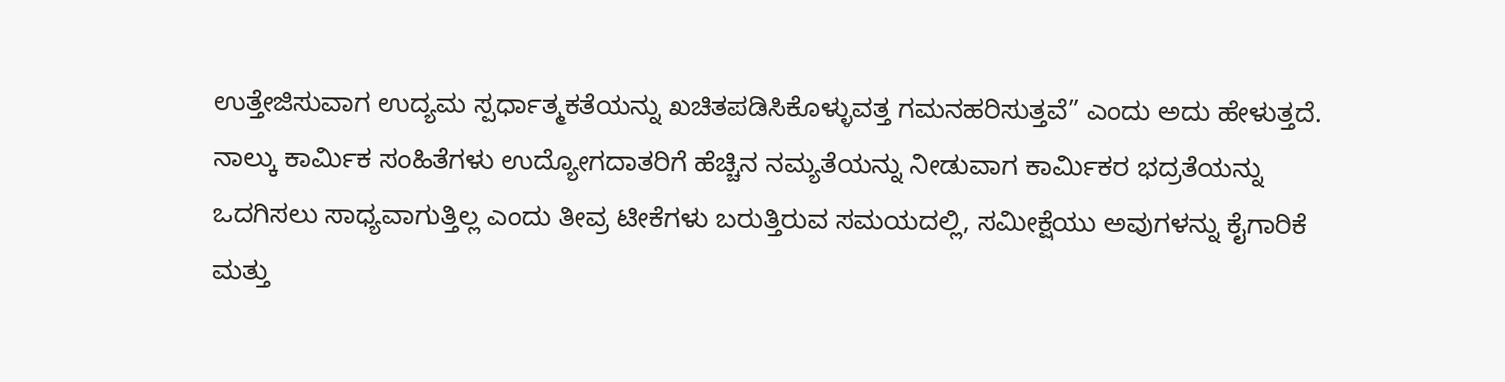ಉತ್ತೇಜಿಸುವಾಗ ಉದ್ಯಮ ಸ್ಪರ್ಧಾತ್ಮಕತೆಯನ್ನು ಖಚಿತಪಡಿಸಿಕೊಳ್ಳುವತ್ತ ಗಮನಹರಿಸುತ್ತವೆ” ಎಂದು ಅದು ಹೇಳುತ್ತದೆ. ನಾಲ್ಕು ಕಾರ್ಮಿಕ ಸಂಹಿತೆಗಳು ಉದ್ಯೋಗದಾತರಿಗೆ ಹೆಚ್ಚಿನ ನಮ್ಯತೆಯನ್ನು ನೀಡುವಾಗ ಕಾರ್ಮಿಕರ ಭದ್ರತೆಯನ್ನು ಒದಗಿಸಲು ಸಾಧ್ಯವಾಗುತ್ತಿಲ್ಲ ಎಂದು ತೀವ್ರ ಟೀಕೆಗಳು ಬರುತ್ತಿರುವ ಸಮಯದಲ್ಲಿ, ಸಮೀಕ್ಷೆಯು ಅವುಗಳನ್ನು ಕೈಗಾರಿಕೆ ಮತ್ತು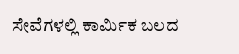ಸೇವೆಗಳಲ್ಲಿ ಕಾರ್ಮಿಕ ಬಲದ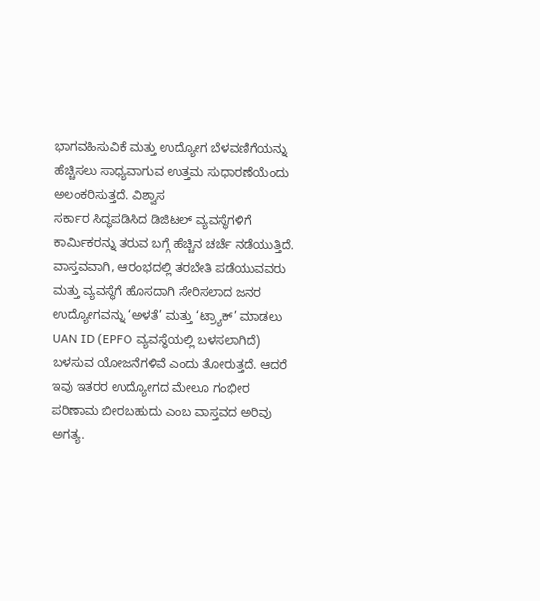ಭಾಗವಹಿಸುವಿಕೆ ಮತ್ತು ಉದ್ಯೋಗ ಬೆಳವಣಿಗೆಯನ್ನು ಹೆಚ್ಚಿಸಲು ಸಾಧ್ಯವಾಗುವ ಉತ್ತಮ ಸುಧಾರಣೆಯೆಂದು ಅಲಂಕರಿಸುತ್ತದೆ. ವಿಶ್ವಾಸ
ಸರ್ಕಾರ ಸಿದ್ಧಪಡಿಸಿದ ಡಿಜಿಟಲ್ ವ್ಯವಸ್ಥೆಗಳಿಗೆ ಕಾರ್ಮಿಕರನ್ನು ತರುವ ಬಗ್ಗೆ ಹೆಚ್ಚಿನ ಚರ್ಚೆ ನಡೆಯುತ್ತಿದೆ. ವಾಸ್ತವವಾಗಿ, ಆರಂಭದಲ್ಲಿ ತರಬೇತಿ ಪಡೆಯುವವರು ಮತ್ತು ವ್ಯವಸ್ಥೆಗೆ ಹೊಸದಾಗಿ ಸೇರಿಸಲಾದ ಜನರ ಉದ್ಯೋಗವನ್ನು ‘ಅಳತೆ’ ಮತ್ತು ‘ಟ್ರ್ಯಾಕ್’ ಮಾಡಲು UAN ID (EPFO ವ್ಯವಸ್ಥೆಯಲ್ಲಿ ಬಳಸಲಾಗಿದೆ) ಬಳಸುವ ಯೋಜನೆಗಳಿವೆ ಎಂದು ತೋರುತ್ತದೆ. ಆದರೆ ಇವು ಇತರರ ಉದ್ಯೋಗದ ಮೇಲೂ ಗಂಭೀರ ಪರಿಣಾಮ ಬೀರಬಹುದು ಎಂಬ ವಾಸ್ತವದ ಅರಿವು ಅಗತ್ಯ.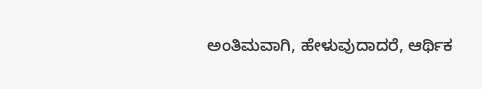ಅಂತಿಮವಾಗಿ, ಹೇಳುವುದಾದರೆ, ಆರ್ಥಿಕ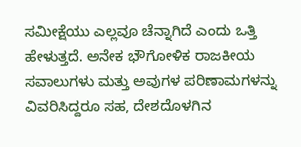ಸಮೀಕ್ಷೆಯು ಎಲ್ಲವೂ ಚೆನ್ನಾಗಿದೆ ಎಂದು ಒತ್ತಿ ಹೇಳುತ್ತದೆ. ಅನೇಕ ಭೌಗೋಳಿಕ ರಾಜಕೀಯ ಸವಾಲುಗಳು ಮತ್ತು ಅವುಗಳ ಪರಿಣಾಮಗಳನ್ನು ವಿವರಿಸಿದ್ದರೂ ಸಹ, ದೇಶದೊಳಗಿನ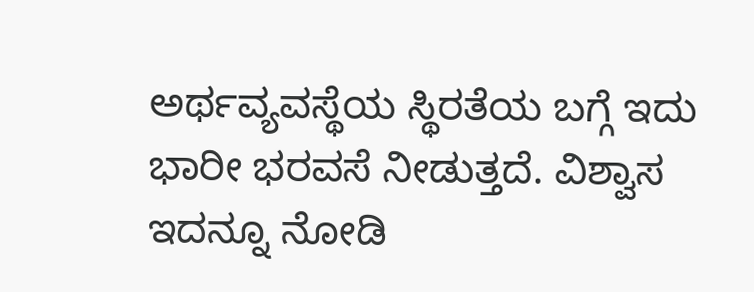ಅರ್ಥವ್ಯವಸ್ಥೆಯ ಸ್ಥಿರತೆಯ ಬಗ್ಗೆ ಇದು ಭಾರೀ ಭರವಸೆ ನೀಡುತ್ತದೆ. ವಿಶ್ವಾಸ
ಇದನ್ನೂ ನೋಡಿ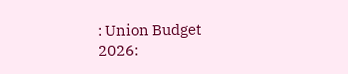: Union Budget 2026: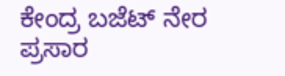ಕೇಂದ್ರ ಬಜೆಟ್ ನೇರ ಪ್ರಸಾರ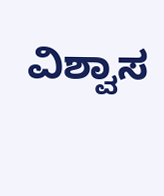ವಿಶ್ವಾಸ